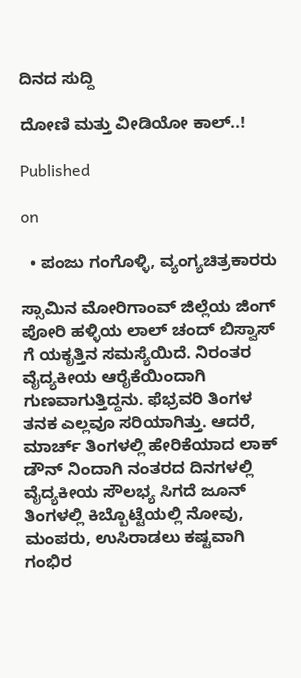ದಿನದ ಸುದ್ದಿ

ದೋಣಿ ಮತ್ತು ವೀಡಿಯೋ ಕಾಲ್..!

Published

on

  • ಪಂಜು ಗಂಗೊಳ್ಳಿ, ವ್ಯಂಗ್ಯಚಿತ್ರಕಾರರು

ಸ್ಸಾಮಿನ ಮೋರಿಗಾಂವ್ ಜಿಲ್ಲೆಯ ಜಿಂಗ್ ಪೋರಿ ಹಳ್ಳಿಯ ಲಾಲ್ ಚಂದ್ ಬಿಸ್ವಾಸ್ ಗೆ ಯಕೃತ್ತಿನ ಸಮಸ್ಯೆಯಿದೆ. ನಿರಂತರ ವೈದ್ಯಕೀಯ ಆರೈಕೆಯಿಂದಾಗಿ ಗುಣವಾಗುತ್ತಿದ್ದನು. ಫೆಭ್ರವರಿ ತಿಂಗಳ ತನಕ ಎಲ್ಲವೂ ಸರಿಯಾಗಿತ್ತು. ಆದರೆ, ಮಾರ್ಚ್ ತಿಂಗಳಲ್ಲಿ ಹೇರಿಕೆಯಾದ ಲಾಕ್ ಡೌನ್ ನಿಂದಾಗಿ ನಂತರದ ದಿನಗಳಲ್ಲಿ ವೈದ್ಯಕೀಯ ಸೌಲಭ್ಯ ಸಿಗದೆ ಜೂನ್ ತಿಂಗಳಲ್ಲಿ ಕಿಬ್ಬೊಟ್ಟೆಯಲ್ಲಿ ನೋವು, ಮಂಪರು, ಉಸಿರಾಡಲು ಕಷ್ಟವಾಗಿ ಗಂಭಿರ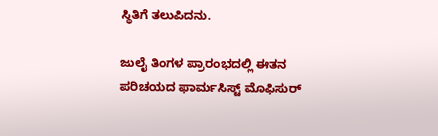ಸ್ಥಿತಿಗೆ ತಲುಪಿದನು.

ಜುಲೈ ತಿಂಗಳ ಪ್ರಾರಂಭದಲ್ಲಿ ಈತನ ಪರಿಚಯದ ಫಾರ್ಮಸಿಸ್ಟ್ ಮೊಫಿಸುರ್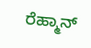ರೆಹ್ಮಾನ್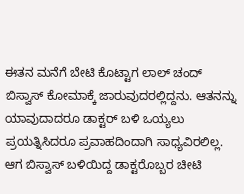ಈತನ ಮನೆಗೆ ಬೇಟಿ ಕೊಟ್ಟಾಗ ಲಾಲ್ ಚಂದ್ ಬಿಸ್ವಾಸ್ ಕೋಮಾಕ್ಕೆ ಜಾರುವುದರಲ್ಲಿದ್ದನು. ಆತನನ್ನು ಯಾವುದಾದರೂ ಡಾಕ್ಟರ್ ಬಳಿ ಒಯ್ಯಲು ಪ್ರಯತ್ನಿಸಿದರೂ ಪ್ರವಾಹದಿಂದಾಗಿ ಸಾಧ್ಯವಿರಲಿಲ್ಲ. ಆಗ ಬಿಸ್ವಾಸ್ ಬಳಿಯಿದ್ದ ಡಾಕ್ಟರೊಬ್ಬರ ಚೀಟಿ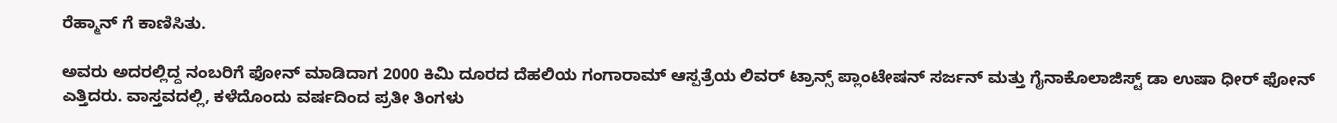ರೆಹ್ಮಾನ್ ಗೆ ಕಾಣಿಸಿತು.

ಅವರು ಅದರಲ್ಲಿದ್ದ ನಂಬರಿಗೆ ಫೋನ್ ಮಾಡಿದಾಗ 2000 ಕಿಮಿ ದೂರದ ದೆಹಲಿಯ ಗಂಗಾರಾಮ್ ಆಸ್ಪತ್ರೆಯ ಲಿವರ್ ಟ್ರಾನ್ಸ್ ಪ್ಲಾಂಟೇಷನ್ ಸರ್ಜನ್ ಮತ್ತು ಗೈನಾಕೊಲಾಜಿಸ್ಟ್ ಡಾ ಉಷಾ ಧೀರ್ ಫೋನ್ ಎತ್ತಿದರು. ವಾಸ್ತವದಲ್ಲಿ, ಕಳೆದೊಂದು ವರ್ಷದಿಂದ ಪ್ರತೀ ತಿಂಗಳು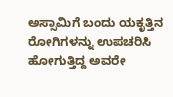ಅಸ್ಸಾಮಿಗೆ ಬಂದು ಯಕೃತ್ತಿನ ರೋಗಿಗಳನ್ನು ಉಪಚರಿಸಿ ಹೋಗುತ್ತಿದ್ದ ಅವರೇ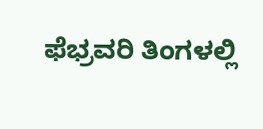ಫೆಭ್ರವರಿ ತಿಂಗಳಲ್ಲಿ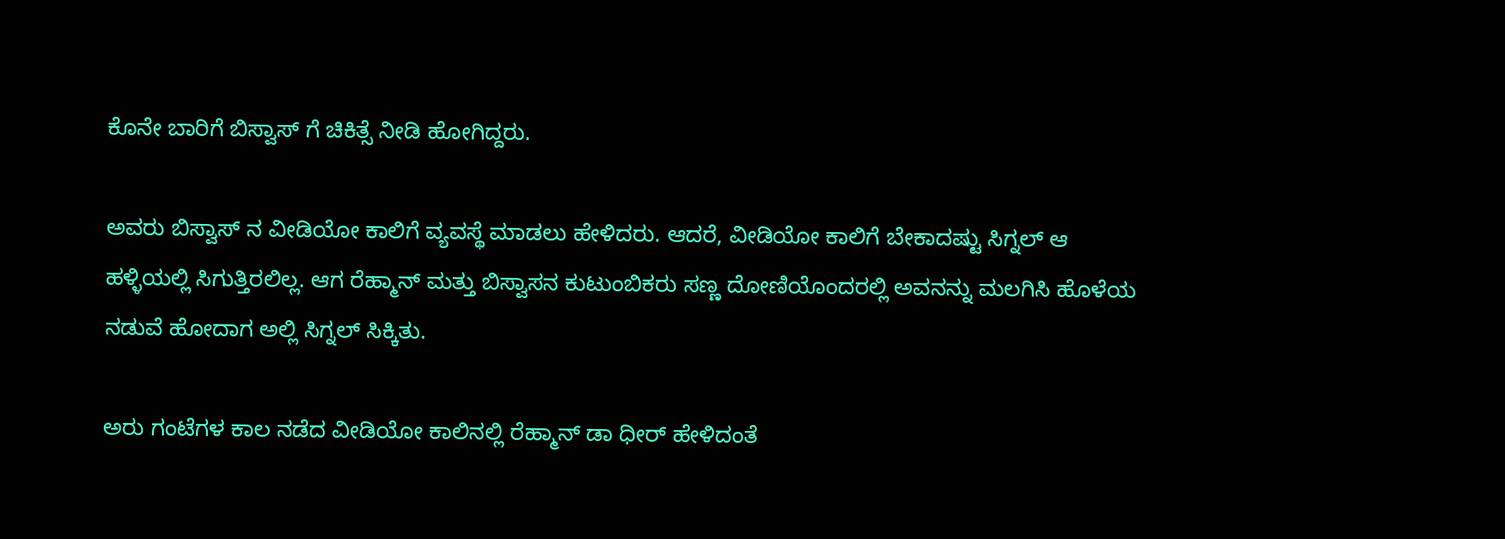ಕೊನೇ ಬಾರಿಗೆ ಬಿಸ್ವಾಸ್ ಗೆ ಚಿಕಿತ್ಸೆ ನೀಡಿ ಹೋಗಿದ್ದರು.

ಅವರು ಬಿಸ್ವಾಸ್ ನ ವೀಡಿಯೋ ಕಾಲಿಗೆ ವ್ಯವಸ್ಥೆ ಮಾಡಲು ಹೇಳಿದರು. ಆದರೆ, ವೀಡಿಯೋ ಕಾಲಿಗೆ ಬೇಕಾದಷ್ಟು ಸಿಗ್ನಲ್ ಆ ಹಳ್ಳಿಯಲ್ಲಿ ಸಿಗುತ್ತಿರಲಿಲ್ಲ. ಆಗ ರೆಹ್ಮಾನ್ ಮತ್ತು ಬಿಸ್ವಾಸನ ಕುಟುಂಬಿಕರು ಸಣ್ಣ ದೋಣಿಯೊಂದರಲ್ಲಿ ಅವನನ್ನು ಮಲಗಿಸಿ ಹೊಳೆಯ ನಡುವೆ ಹೋದಾಗ ಅಲ್ಲಿ ಸಿಗ್ನಲ್ ಸಿಕ್ಕಿತು.

ಅರು ಗಂಟೆಗಳ ಕಾಲ ನಡೆದ ವೀಡಿಯೋ ಕಾಲಿನಲ್ಲಿ ರೆಹ್ಮಾನ್ ಡಾ ಧೀರ್ ಹೇಳಿದಂತೆ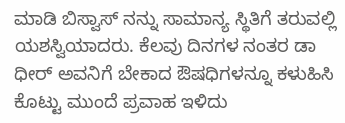ಮಾಡಿ ಬಿಸ್ವಾಸ್ ನನ್ನು ಸಾಮಾನ್ಯ ಸ್ಥಿತಿಗೆ ತರುವಲ್ಲಿ ಯಶಸ್ವಿಯಾದರು. ಕೆಲವು ದಿನಗಳ ನಂತರ ಡಾ ಧೀರ್ ಅವನಿಗೆ ಬೇಕಾದ ಔಷಧಿಗಳನ್ನೂ ಕಳುಹಿಸಿ ಕೊಟ್ಟು ಮುಂದೆ ಪ್ರವಾಹ ಇಳಿದು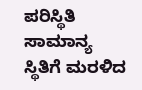ಪರಿಸ್ಥಿತಿ ಸಾಮಾನ್ಯ ಸ್ಥಿತಿಗೆ ಮರಳಿದ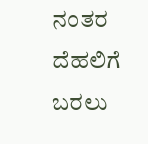ನಂತರ ದೆಹಲಿಗೆ ಬರಲು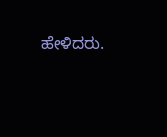ಹೇಳಿದರು.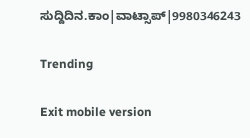ಸುದ್ದಿದಿನ.ಕಾಂ|ವಾಟ್ಸಾಪ್|9980346243

Trending

Exit mobile version